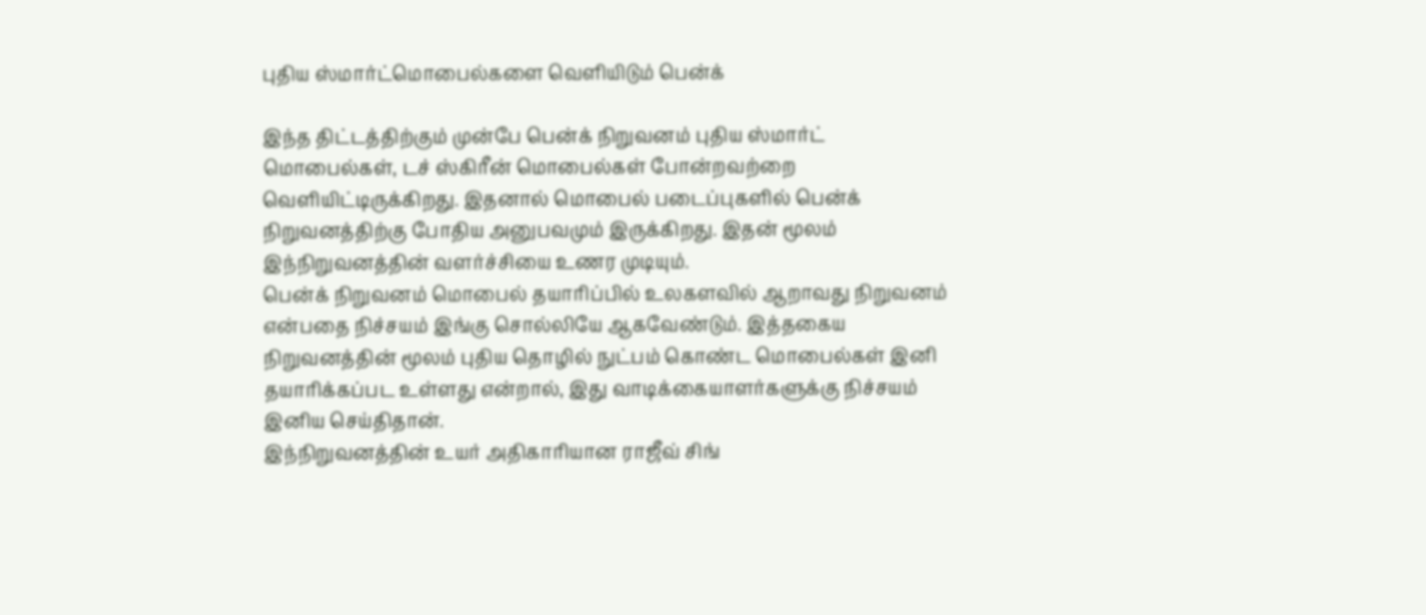புதிய ஸ்மார்ட்மொபைல்களை வெளியிடும் பென்க்

இந்த திட்டத்திற்கும் முன்பே பென்க் நிறுவனம் புதிய ஸ்மார்ட் மொபைல்கள், டச் ஸ்கிரீன் மொபைல்கள் போன்றவற்றை வெளியிட்டிருக்கிறது. இதனால் மொபைல் படைப்புகளில் பென்க் நிறுவனத்திற்கு போதிய அனுபவமும் இருக்கிறது. இதன் மூலம் இந்நிறுவனத்தின் வளர்ச்சியை உணர முடியும்.
பென்க் நிறுவனம் மொபைல் தயாரிப்பில் உலகளவில் ஆறாவது நிறுவனம் என்பதை நிச்சயம் இங்கு சொல்லியே ஆகவேண்டும். இத்தகைய நிறுவனத்தின் மூலம் புதிய தொழில் நுட்பம் கொண்ட மொபைல்கள் இனி தயாரிக்கப்பட உள்ளது என்றால், இது வாடிக்கையாளர்களுக்கு நிச்சயம் இனிய செய்திதான்.
இந்நிறுவனத்தின் உயர் அதிகாரியான ராஜீவ் சிங்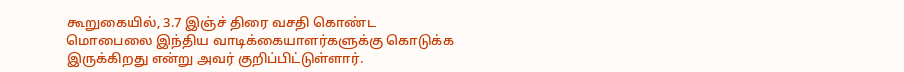கூறுகையில், 3.7 இஞ்ச் திரை வசதி கொண்ட மொபைலை இந்திய வாடிக்கையாளர்களுக்கு கொடுக்க இருக்கிறது என்று அவர் குறிப்பிட்டுள்ளார்.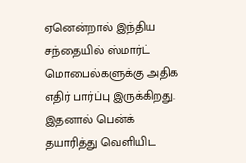ஏனென்றால் இந்திய சந்தையில் ஸ்மார்ட் மொபைல்களுக்கு அதிக எதிர் பார்ப்பு இருக்கிறது. இதனால் பென்க் தயாரித்து வெளியிட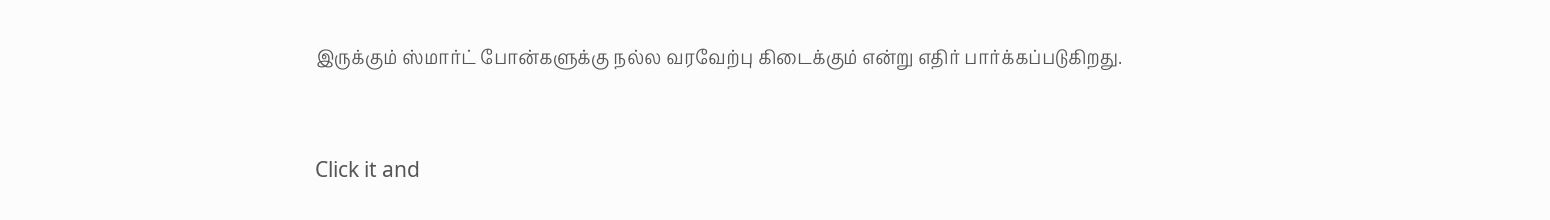இருக்கும் ஸ்மார்ட் போன்களுக்கு நல்ல வரவேற்பு கிடைக்கும் என்று எதிர் பார்க்கப்படுகிறது.


Click it and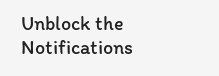Unblock the Notifications